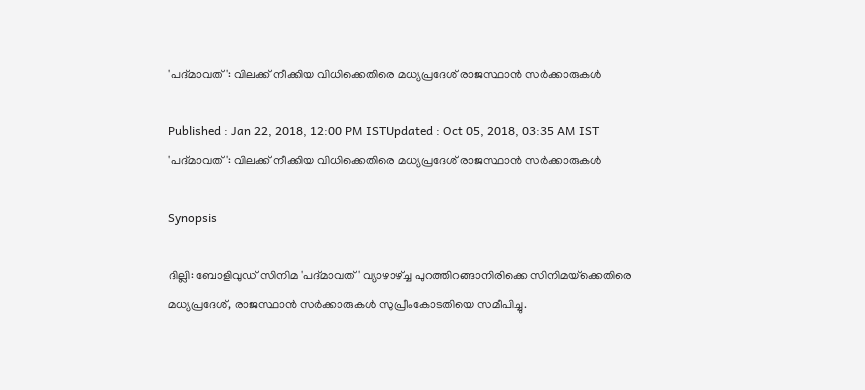'പദ്മാവത്': വിലക്ക് നീക്കിയ വിധിക്കെതിരെ മധ്യപ്രദേശ് രാജസ്ഥാന്‍ സര്‍ക്കാരുകള്‍

Published : Jan 22, 2018, 12:00 PM ISTUpdated : Oct 05, 2018, 03:35 AM IST
'പദ്മാവത്': വിലക്ക് നീക്കിയ വിധിക്കെതിരെ മധ്യപ്രദേശ് രാജസ്ഥാന്‍ സര്‍ക്കാരുകള്‍

Synopsis

ദില്ലി: ബോളിവുഡ് സിനിമ 'പദ്മാവത്' വ്യാഴാഴ്ച്ച പുറത്തിറങ്ങാനിരിക്കെ സിനിമയ്‌ക്കെതിരെ മധ്യപ്രദേശ്, രാജസ്ഥാന്‍ സര്‍ക്കാരുകള്‍ സുപ്രീംകോടതിയെ സമീപിച്ചു.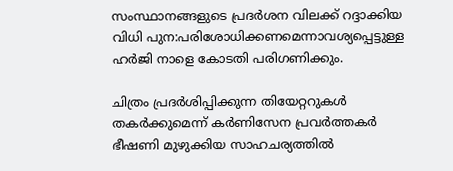സംസ്ഥാനങ്ങളുടെ പ്രദര്‍ശന വിലക്ക് റദ്ദാക്കിയ വിധി പുന:പരിശോധിക്കണമെന്നാവശ്യപ്പെട്ടുള്ള ഹര്‍ജി നാളെ കോടതി പരിഗണിക്കും.

ചിത്രം പ്രദര്‍ശിപ്പിക്കുന്ന തിയേറ്ററുകള്‍ തകര്‍ക്കുമെന്ന് കര്‍ണിസേന പ്രവര്‍ത്തകര്‍ ഭീഷണി മുഴുക്കിയ സാഹചര്യത്തില്‍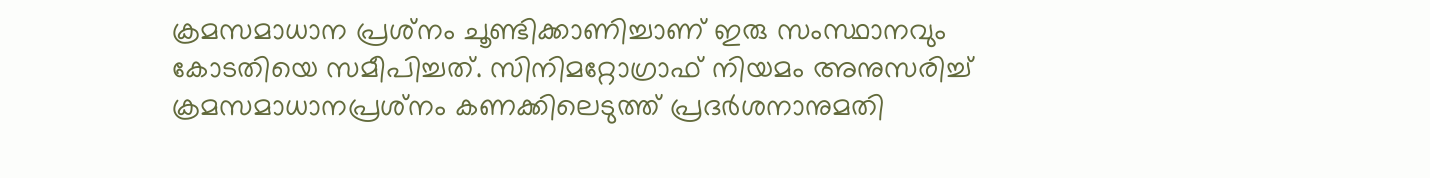ക്രമസമാധാന പ്രശ്‌നം ചൂണ്ടിക്കാണിച്ചാണ് ഇരു സംസ്ഥാനവും കോടതിയെ സമീപിച്ചത്. സിനിമറ്റോഗ്രാഫ് നിയമം അനുസരിച്ച് ക്രമസമാധാനപ്രശ്‌നം കണക്കിലെടുത്ത് പ്രദര്‍ശനാനുമതി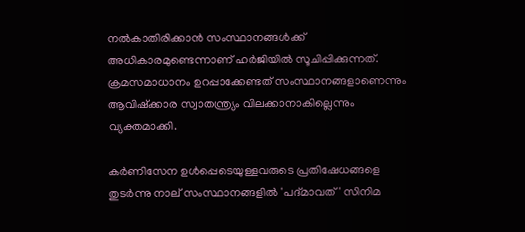നല്‍കാതിരിക്കാന്‍ സംസ്ഥാനങ്ങള്‍ക്ക് അധികാരമുണ്ടെന്നാണ് ഹര്‍ജിയില്‍ സൂചിപ്പിക്കുന്നത്.  ക്രമസമാധാനം ഉറപ്പാക്കേണ്ടത് സംസ്ഥാനങ്ങളാണെന്നും ആവിഷ്‌ക്കാര സ്വാതന്ത്ര്യം വിലക്കാനാകില്ലെന്നും വ്യക്തമാക്കി.

കര്‍ണിസേന ഉള്‍പ്പെടെയുള്ളവരുടെ പ്രതിഷേധങ്ങളെ തുടര്‍ന്നു നാല് സംസ്ഥാനങ്ങളില്‍ 'പദ്മാവത്' സിനിമ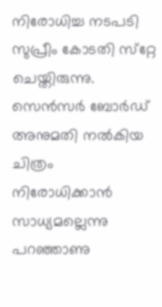നിരോധിച്ച നടപടി സുപ്രീം കോടതി സ്‌റ്റേ ചെയ്തിരുന്നു. സെന്‍സര്‍ ബോര്‍ഡ് അനുമതി നല്‍കിയ ചിത്രം നിരോധിക്കാന്‍ സാധ്യമല്ലെന്നു പറഞ്ഞാണു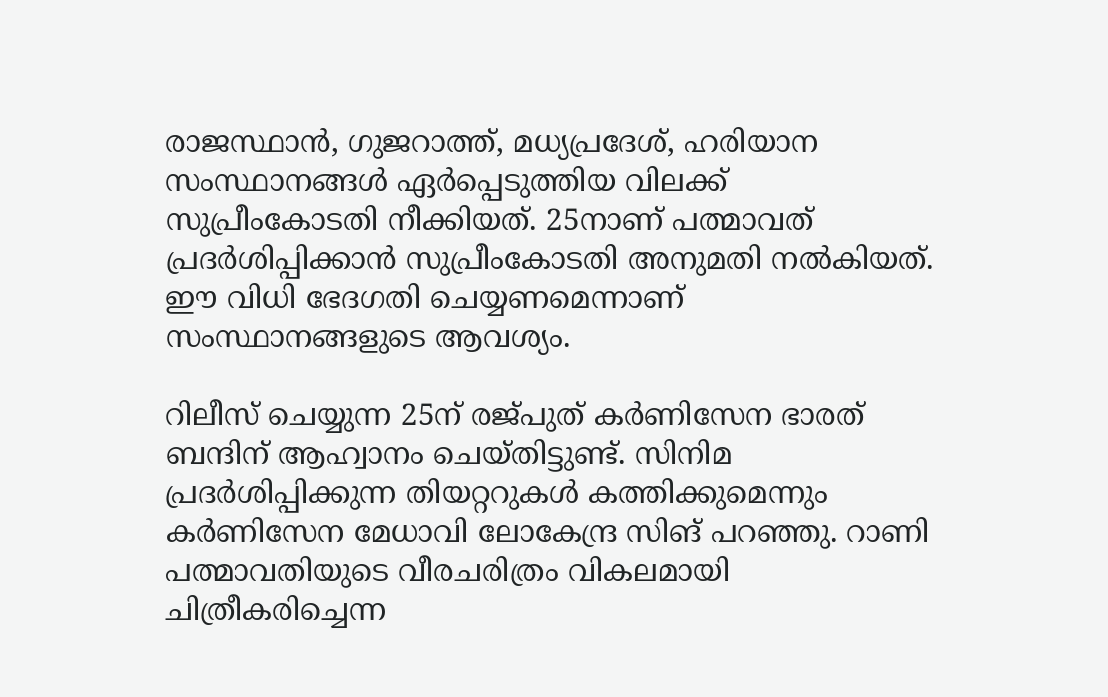രാജസ്ഥാന്‍, ഗുജറാത്ത്, മധ്യപ്രദേശ്, ഹരിയാന സംസ്ഥാനങ്ങള്‍ ഏര്‍പ്പെടുത്തിയ വിലക്ക് സുപ്രീംകോടതി നീക്കിയത്. 25നാണ് പത്മാവത് പ്രദര്‍ശിപ്പിക്കാന്‍ സുപ്രീംകോടതി അനുമതി നല്‍കിയത്. ഈ വിധി ഭേദഗതി ചെയ്യണമെന്നാണ് സംസ്ഥാനങ്ങളുടെ ആവശ്യം.

റിലീസ് ചെയ്യുന്ന 25ന് രജ്പുത് കര്‍ണിസേന ഭാരത് ബന്ദിന് ആഹ്വാനം ചെയ്തിട്ടുണ്ട്. സിനിമ പ്രദര്‍ശിപ്പിക്കുന്ന തിയറ്ററുകള്‍ കത്തിക്കുമെന്നും കര്‍ണിസേന മേധാവി ലോകേന്ദ്ര സിങ് പറഞ്ഞു. റാണി പത്മാവതിയുടെ വീരചരിത്രം വികലമായി ചിത്രീകരിച്ചെന്ന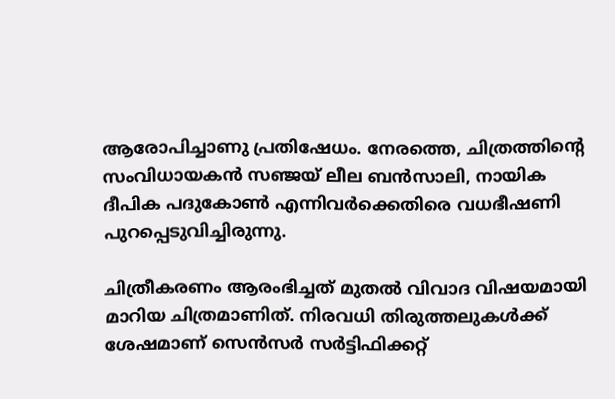ആരോപിച്ചാണു പ്രതിഷേധം. നേരത്തെ, ചിത്രത്തിന്റെ സംവിധായകന്‍ സഞ്ജയ് ലീല ബന്‍സാലി, നായിക ദീപിക പദുകോണ്‍ എന്നിവര്‍ക്കെതിരെ വധഭീഷണി പുറപ്പെടുവിച്ചിരുന്നു.

ചിത്രീകരണം ആരംഭിച്ചത് മുതല്‍ വിവാദ വിഷയമായി മാറിയ ചിത്രമാണിത്. നിരവധി തിരുത്തലുകള്‍ക്ക് ശേഷമാണ് സെന്‍സര്‍ സര്‍ട്ടിഫിക്കറ്റ്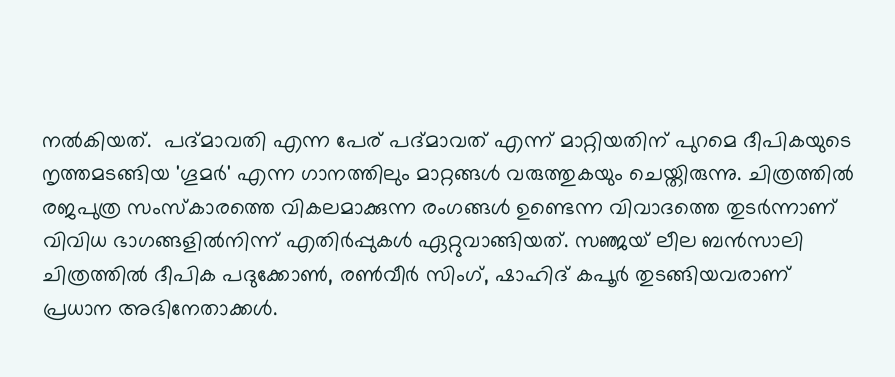നല്‍കിയത്.  പദ്മാവതി എന്ന പേര് പദ്മാവത് എന്ന് മാറ്റിയതിന് പുറമെ ദീപികയുടെ നൃത്തമടങ്ങിയ 'ഗൂമര്‍' എന്ന ഗാനത്തിലും മാറ്റങ്ങള്‍ വരുത്തുകയും ചെയ്തിരുന്നു. ചിത്രത്തില്‍ രജപുത്ര സംസ്‌കാരത്തെ വികലമാക്കുന്ന രംഗങ്ങള്‍ ഉണ്ടെന്ന വിവാദത്തെ തുടര്‍ന്നാണ് വിവിധ ഭാഗങ്ങളില്‍നിന്ന് എതിര്‍പ്പുകള്‍ ഏറ്റുവാങ്ങിയത്. സഞ്ജയ് ലീല ബന്‍സാലി ചിത്രത്തില്‍ ദീപിക പദുക്കോണ്‍, രണ്‍വീര്‍ സിംഗ്, ഷാഹിദ് കപൂര്‍ തുടങ്ങിയവരാണ് പ്രധാന അഭിനേതാക്കള്‍.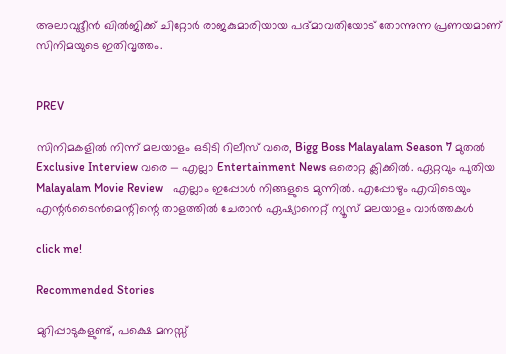അലാവുദ്ദീന്‍ ഖില്‍ജിക്ക് ചിറ്റോര്‍ രാജകുമാരിയായ പദ്മാവതിയോട് തോന്നുന്ന പ്രണയമാണ് സിനിമയുടെ ഇതിവൃത്തം.


PREV

സിനിമകളിൽ നിന്ന് മലയാളം ഒടിടി റിലീസ് വരെ, Bigg Boss Malayalam Season 7 മുതൽ Exclusive Interview വരെ — എല്ലാ Entertainment News ഒരൊറ്റ ക്ലിക്കിൽ. ഏറ്റവും പുതിയ Malayalam Movie Review   എല്ലാം ഇപ്പോൾ നിങ്ങളുടെ മുന്നിൽ. എപ്പോഴും എവിടെയും എന്റർടൈൻമെന്റിന്റെ താളത്തിൽ ചേരാൻ ഏഷ്യാനെറ്റ് ന്യൂസ് മലയാളം വാർത്തകൾ

click me!

Recommended Stories

മുറിപ്പാടുകളുണ്ട്, പക്ഷെ മനസ്സ്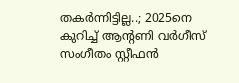തകർന്നിട്ടില്ല..; 2025നെ കുറിച്ച് ആന്റണി വർഗീസ്
സംഗീതം സ്റ്റീഫൻ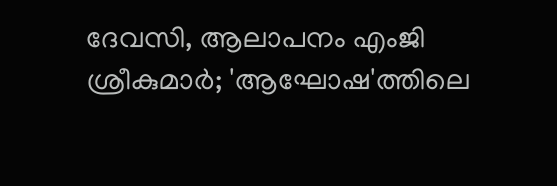ദേവസി, ആലാപനം എംജി ശ്രീകുമാർ; 'ആഘോഷ'ത്തിലെ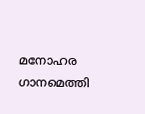മനോഹര ഗാനമെത്തി